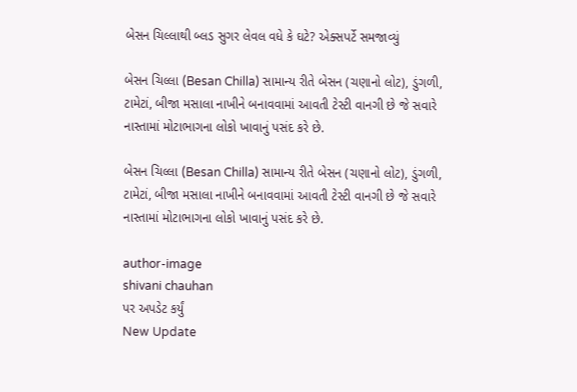બેસન ચિલ્લાથી બ્લડ સુગર લેવલ વધે કે ઘટે? એક્સપર્ટે સમજાવ્યું

બેસન ચિલ્લા (Besan Chilla) સામાન્ય રીતે બેસન (ચણાનો લોટ), ડુંગળી, ટામેટાં, બીજા મસાલા નાખીને બનાવવામાં આવતી ટેસ્ટી વાનગી છે જે સવારે નાસ્તામાં મોટાભાગના લોકો ખાવાનું પસંદ કરે છે.

બેસન ચિલ્લા (Besan Chilla) સામાન્ય રીતે બેસન (ચણાનો લોટ), ડુંગળી, ટામેટાં, બીજા મસાલા નાખીને બનાવવામાં આવતી ટેસ્ટી વાનગી છે જે સવારે નાસ્તામાં મોટાભાગના લોકો ખાવાનું પસંદ કરે છે.

author-image
shivani chauhan
પર અપડેટ કર્યું
New Update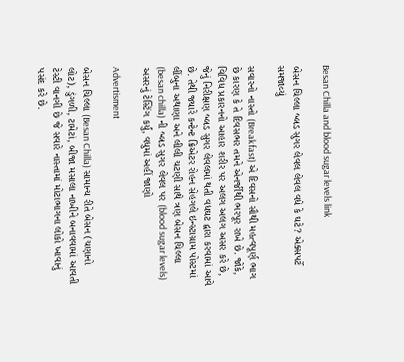Besan Chilla and blood sugar levels link

બેસન ચિલ્લા બ્લડ સુગર લેવલ લેવલ વધે કે ઘટે? એક્સપર્ટે સમજાવ્યું

સવારનો નાસ્તો (Breakfast) એ દિવસનો સૌથી મહત્વપૂર્ણ ભાગ છે કારણ કે તે દિવસભર તમને એનર્જીથી ભરપૂર રાખે છે. જોકે, વિવિધ પ્રકારનનો આહાર શરીર પર અલગ અલગ અસર કરે છે, જેનું નિરીક્ષણ બ્લડ સુગર લેવલમાં થતી વધઘટ દ્વારા કરવામાં આવે છે. તેથી જ્યારે કન્ટેન્ટ ક્રિએટર રોહન સેહગલે ઇન્સ્ટાગ્રામ પોસ્ટમાં લીંબુના અથાણા અને લીલી ચટણી સાથે ત્રણ બેસન ચિલ્લા (besan chilla) ની બ્લડ સુગર લેવલ પર (blood sugar levels) અસરનું ટેસ્ટિંગ કર્યું, વધુમાં અહીં જાણો

Advertisment

બેસન ચિલ્લા (Besan Chilla) સામાન્ય રીતે બેસન (ચણાનો લોટ), ડુંગળી, ટામેટાં, બીજા મસાલા નાખીને બનાવવામાં આવતી ટેસ્ટી વાનગી છે જે સવારે નાસ્તામાં મોટાભાગના લોકો ખાવાનું પસંદ કરે છે.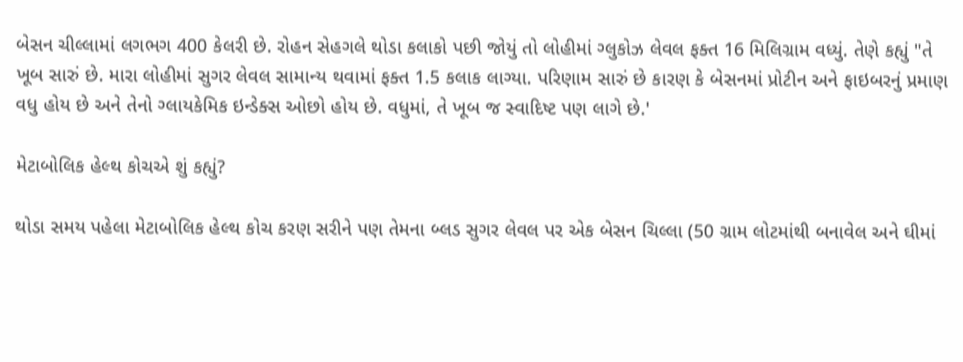બેસન ચીલ્લામાં લગભગ 400 કેલરી છે. રોહન સેહગલે થોડા કલાકો પછી જોયું તો લોહીમાં ગ્લુકોઝ લેવલ ફક્ત 16 મિલિગ્રામ વધ્યું. તેણે કહ્યું "તે ખૂબ સારું છે. મારા લોહીમાં સુગર લેવલ સામાન્ય થવામાં ફક્ત 1.5 કલાક લાગ્યા. પરિણામ સારું છે કારણ કે બેસનમાં પ્રોટીન અને ફાઇબરનું પ્રમાણ વધુ હોય છે અને તેનો ગ્લાયકેમિક ઇન્ડેક્સ ઓછો હોય છે. વધુમાં, તે ખૂબ જ સ્વાદિષ્ટ પણ લાગે છે.'

મેટાબોલિક હેલ્થ કોચએ શું કહ્યું?

થોડા સમય પહેલા મેટાબોલિક હેલ્થ કોચ કરણ સરીને પણ તેમના બ્લડ સુગર લેવલ પર એક બેસન ચિલ્લા (50 ગ્રામ લોટમાંથી બનાવેલ અને ઘીમાં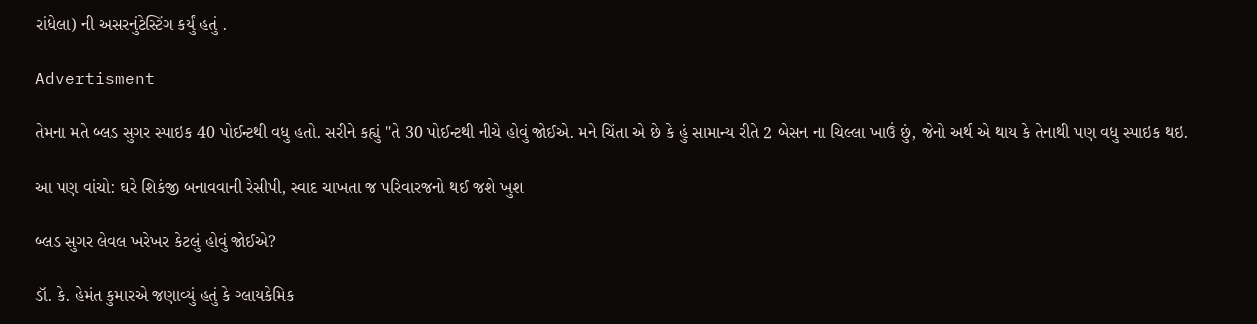રાંધેલા) ની અસરનુંટેસ્ટિંગ કર્યું હતું .

Advertisment

તેમના મતે બ્લડ સુગર સ્પાઇક 40 પોઈન્ટથી વધુ હતો. સરીને કહ્યું "તે 30 પોઈન્ટથી નીચે હોવું જોઈએ. મને ચિંતા એ છે કે હું સામાન્ય રીતે 2 બેસન ના ચિલ્લા ખાઉં છું, જેનો અર્થ એ થાય કે તેનાથી પણ વધુ સ્પાઇક થઇ.

આ પણ વાંચો: ઘરે શિકંજી બનાવવાની રેસીપી, સ્વાદ ચાખતા જ પરિવારજનો થઈ જશે ખુશ

બ્લડ સુગર લેવલ ખરેખર કેટલું હોવું જોઈએ?

ડૉ. કે. હેમંત કુમારએ જણાવ્યું હતું કે ગ્લાયકેમિક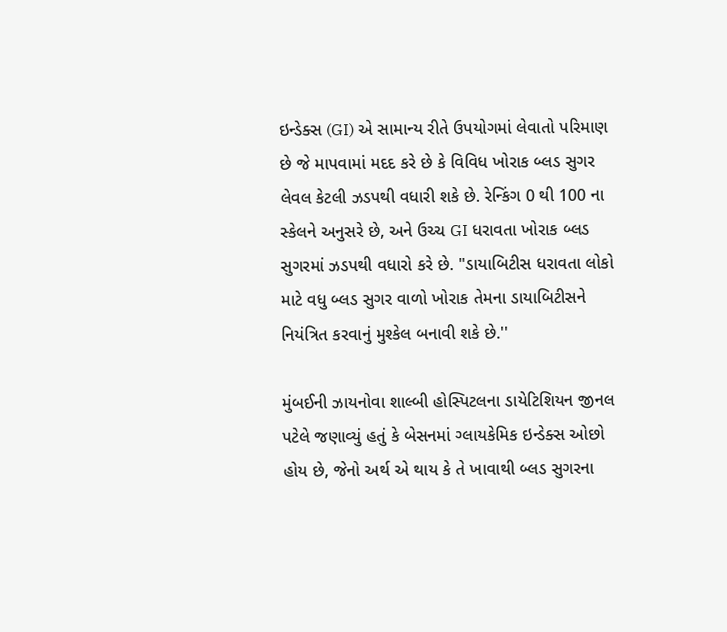ઇન્ડેક્સ (GI) એ સામાન્ય રીતે ઉપયોગમાં લેવાતો પરિમાણ છે જે માપવામાં મદદ કરે છે કે વિવિધ ખોરાક બ્લડ સુગર લેવલ કેટલી ઝડપથી વધારી શકે છે. રેન્કિંગ 0 થી 100 ના સ્કેલને અનુસરે છે, અને ઉચ્ચ GI ધરાવતા ખોરાક બ્લડ સુગરમાં ઝડપથી વધારો કરે છે. "ડાયાબિટીસ ધરાવતા લોકો માટે વધુ બ્લડ સુગર વાળો ખોરાક તેમના ડાયાબિટીસને નિયંત્રિત કરવાનું મુશ્કેલ બનાવી શકે છે.''

મુંબઈની ઝાયનોવા શાલ્બી હોસ્પિટલના ડાયેટિશિયન જીનલ પટેલે જણાવ્યું હતું કે બેસનમાં ગ્લાયકેમિક ઇન્ડેક્સ ઓછો હોય છે, જેનો અર્થ એ થાય કે તે ખાવાથી બ્લડ સુગરના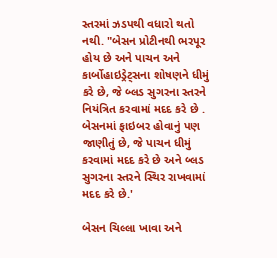સ્તરમાં ઝડપથી વધારો થતો નથી. "બેસન પ્રોટીનથી ભરપૂર હોય છે અને પાચન અને કાર્બોહાઇડ્રેટ્સના શોષણને ધીમું કરે છે, જે બ્લડ સુગરના સ્તરને નિયંત્રિત કરવામાં મદદ કરે છે . બેસનમાં ફાઇબર હોવાનું પણ જાણીતું છે, જે પાચન ધીમું કરવામાં મદદ કરે છે અને બ્લડ સુગરના સ્તરને સ્થિર રાખવામાં મદદ કરે છે.'

બેસન ચિલ્લા ખાવા અને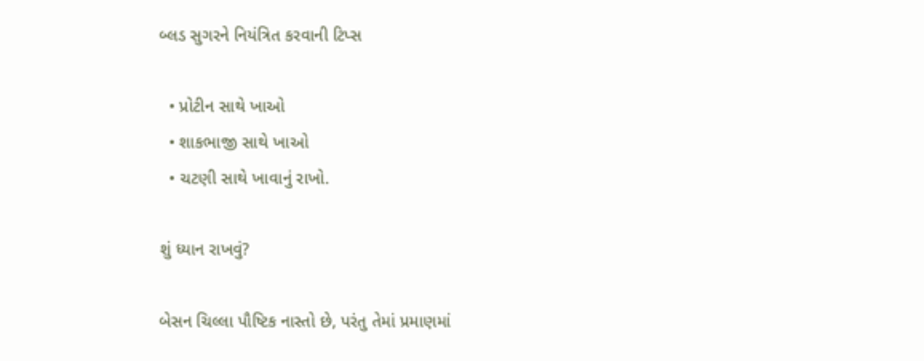બ્લડ સુગરને નિયંત્રિત કરવાની ટિપ્સ

  • પ્રોટીન સાથે ખાઓ
  • શાકભાજી સાથે ખાઓ
  • ચટણી સાથે ખાવાનું રાખો.

શું ધ્યાન રાખવું?

બેસન ચિલ્લા પૌષ્ટિક નાસ્તો છે, પરંતુ તેમાં પ્રમાણમાં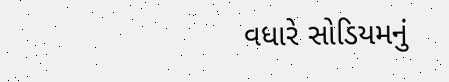વધારે સોડિયમનું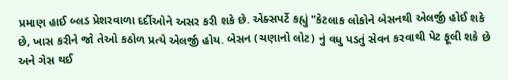પ્રમાણ હાઈ બ્લડ પ્રેશરવાળા દર્દીઓને અસર કરી શકે છે. એક્સપર્ટે કહ્યું "કેટલાક લોકોને બેસનથી એલર્જી હોઈ શકે છે, ખાસ કરીને જો તેઓ કઠોળ પ્રત્યે એલર્જી હોય. બેસન (ચણાનો લોટ) નું વધુ પડતું સેવન કરવાથી પેટ ફૂલી શકે છે અને ગેસ થઈ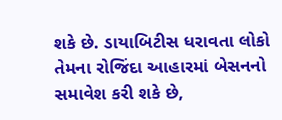શકે છે. ડાયાબિટીસ ધરાવતા લોકો તેમના રોજિંદા આહારમાં બેસનનો સમાવેશ કરી શકે છે,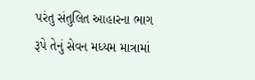પરંતુ સંતુલિત આહારના ભાગ રૂપે તેનું સેવન મધ્યમ માત્રામાં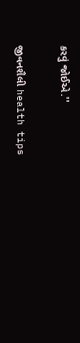કરવું જોઈએ.''

જીવનશૈલી health tips